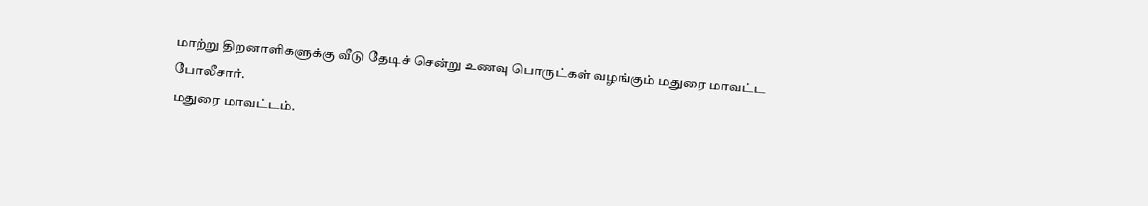மாற்று திறனாளிகளுக்கு வீடு தேடிச் சென்று உணவு பொருட்கள் வழங்கும் மதுரை மாவட்ட போலீசார்.
மதுரை மாவட்டம்.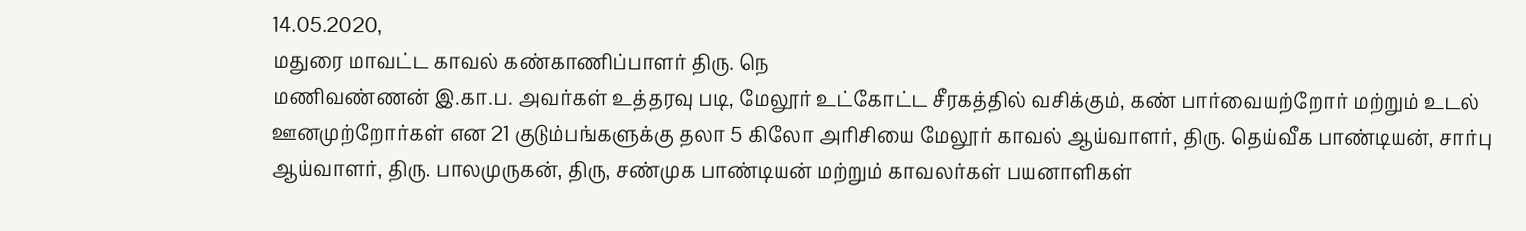14.05.2020,
மதுரை மாவட்ட காவல் கண்காணிப்பாளர் திரு. நெ
மணிவண்ணன் இ.கா.ப. அவர்கள் உத்தரவு படி, மேலூர் உட்கோட்ட சீரகத்தில் வசிக்கும், கண் பார்வையற்றோர் மற்றும் உடல் ஊனமுற்றோர்கள் என 21 குடும்பங்களுக்கு தலா 5 கிலோ அரிசியை மேலூர் காவல் ஆய்வாளர், திரு. தெய்வீக பாண்டியன், சார்பு ஆய்வாளர், திரு. பாலமுருகன், திரு, சண்முக பாண்டியன் மற்றும் காவலர்கள் பயனாளிகள்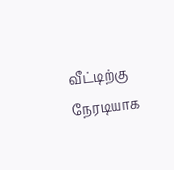வீட்டிற்கு நேரடியாக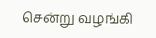சென்று வழங்கி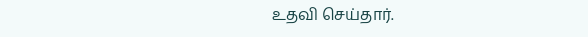உதவி செய்தார்.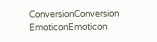ConversionConversion EmoticonEmoticon